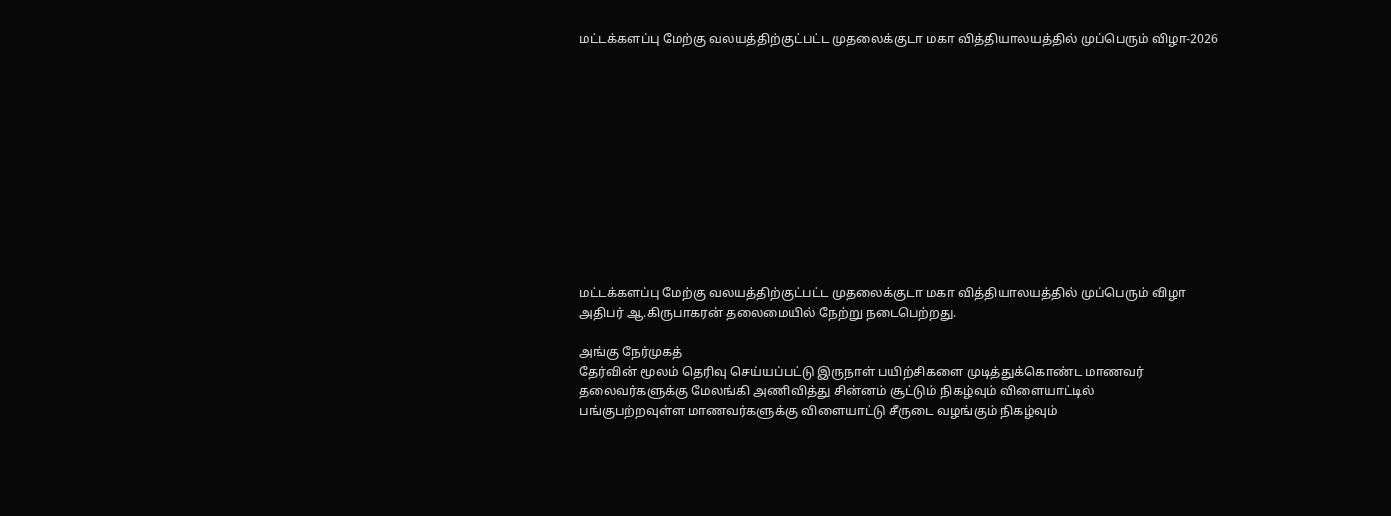மட்டக்களப்பு மேற்கு வலயத்திற்குட்பட்ட முதலைக்குடா மகா வித்தியாலயத்தில் முப்பெரும் விழா-2026












மட்டக்களப்பு மேற்கு வலயத்திற்குட்பட்ட முதலைக்குடா மகா வித்தியாலயத்தில் முப்பெரும் விழா அதிபர் ஆ.கிருபாகரன் தலைமையில் நேற்று நடைபெற்றது.

அங்கு நேர்முகத்
தேர்வின் மூலம் தெரிவு செய்யப்பட்டு இருநாள் பயிற்சிகளை முடித்துக்கொண்ட மாணவர்
தலைவர்களுக்கு மேலங்கி அணிவித்து சின்னம் சூட்டும் நிகழ்வும் விளையாட்டில்
பங்குபற்றவுள்ள மாணவர்களுக்கு விளையாட்டு சீருடை வழங்கும் நிகழ்வும்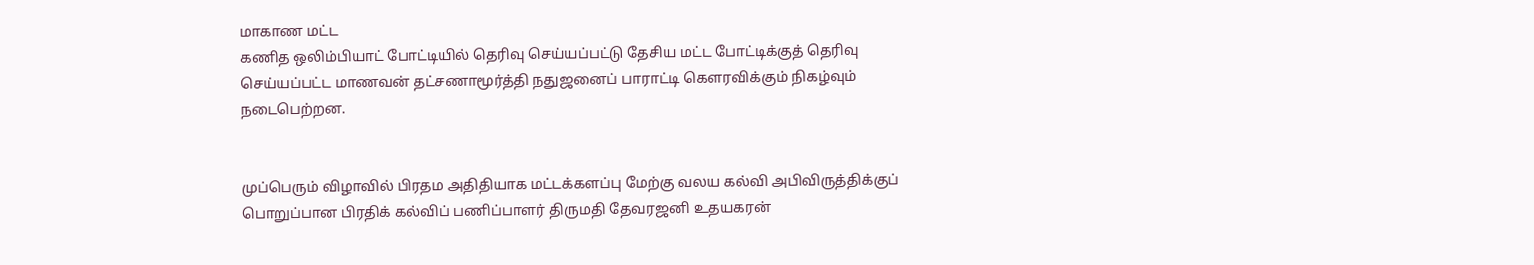மாகாண மட்ட
கணித ஒலிம்பியாட் போட்டியில் தெரிவு செய்யப்பட்டு தேசிய மட்ட போட்டிக்குத் தெரிவு
செய்யப்பட்ட மாணவன் தட்சணாமூர்த்தி நதுஜனைப் பாராட்டி கௌரவிக்கும் நிகழ்வும்
நடைபெற்றன.


முப்பெரும் விழாவில் பிரதம அதிதியாக மட்டக்களப்பு மேற்கு வலய கல்வி அபிவிருத்திக்குப்
பொறுப்பான பிரதிக் கல்விப் பணிப்பாளர் திருமதி தேவரஜனி உதயகரன்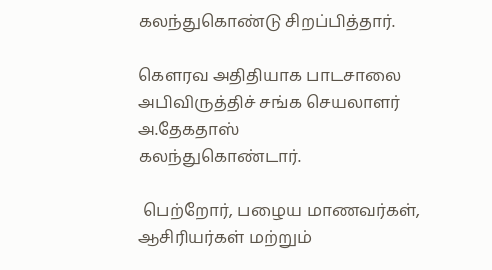கலந்துகொண்டு சிறப்பித்தார்.

கௌரவ அதிதியாக பாடசாலை அபிவிருத்திச் சங்க செயலாளர் அ.தேகதாஸ்
கலந்துகொண்டார்.

 பெற்றோர், பழைய மாணவர்கள், ஆசிரியர்கள் மற்றும்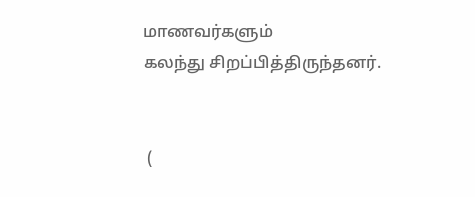மாணவர்களும்
கலந்து சிறப்பித்திருந்தனர்.


 (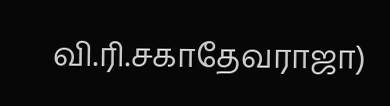வி.ரி.சகாதேவராஜா)